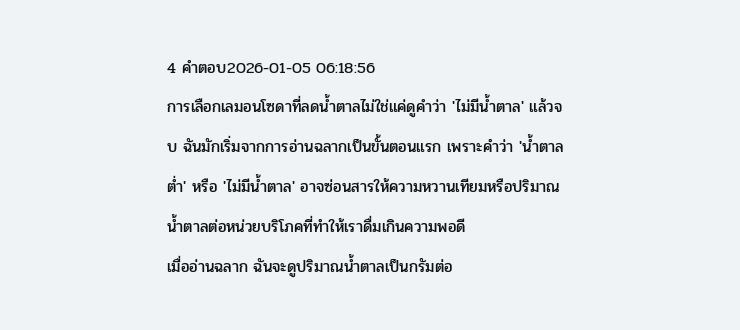4 คำตอบ2026-01-05 06:18:56
การเลือกเลมอนโซดาที่ลดน้ำตาลไม่ใช่แค่ดูคำว่า 'ไม่มีน้ำตาล' แล้วจบ ฉันมักเริ่มจากการอ่านฉลากเป็นขั้นตอนแรก เพราะคำว่า 'น้ำตาลต่ำ' หรือ 'ไม่มีน้ำตาล' อาจซ่อนสารให้ความหวานเทียมหรือปริมาณน้ำตาลต่อหน่วยบริโภคที่ทำให้เราดื่มเกินความพอดี
เมื่ออ่านฉลาก ฉันจะดูปริมาณน้ำตาลเป็นกรัมต่อ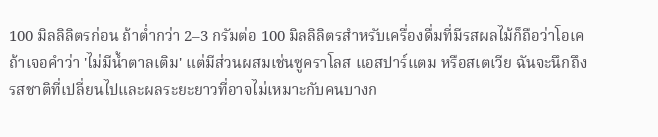100 มิลลิลิตรก่อน ถ้าต่ำกว่า 2–3 กรัมต่อ 100 มิลลิลิตรสำหรับเครื่องดื่มที่มีรสผลไม้ก็ถือว่าโอเค ถ้าเจอคำว่า 'ไม่มีน้ำตาลเติม' แต่มีส่วนผสมเช่นซูคราโลส แอสปาร์แตม หรือสเตเวีย ฉันจะนึกถึงรสชาติที่เปลี่ยนไปและผลระยะยาวที่อาจไม่เหมาะกับคนบางก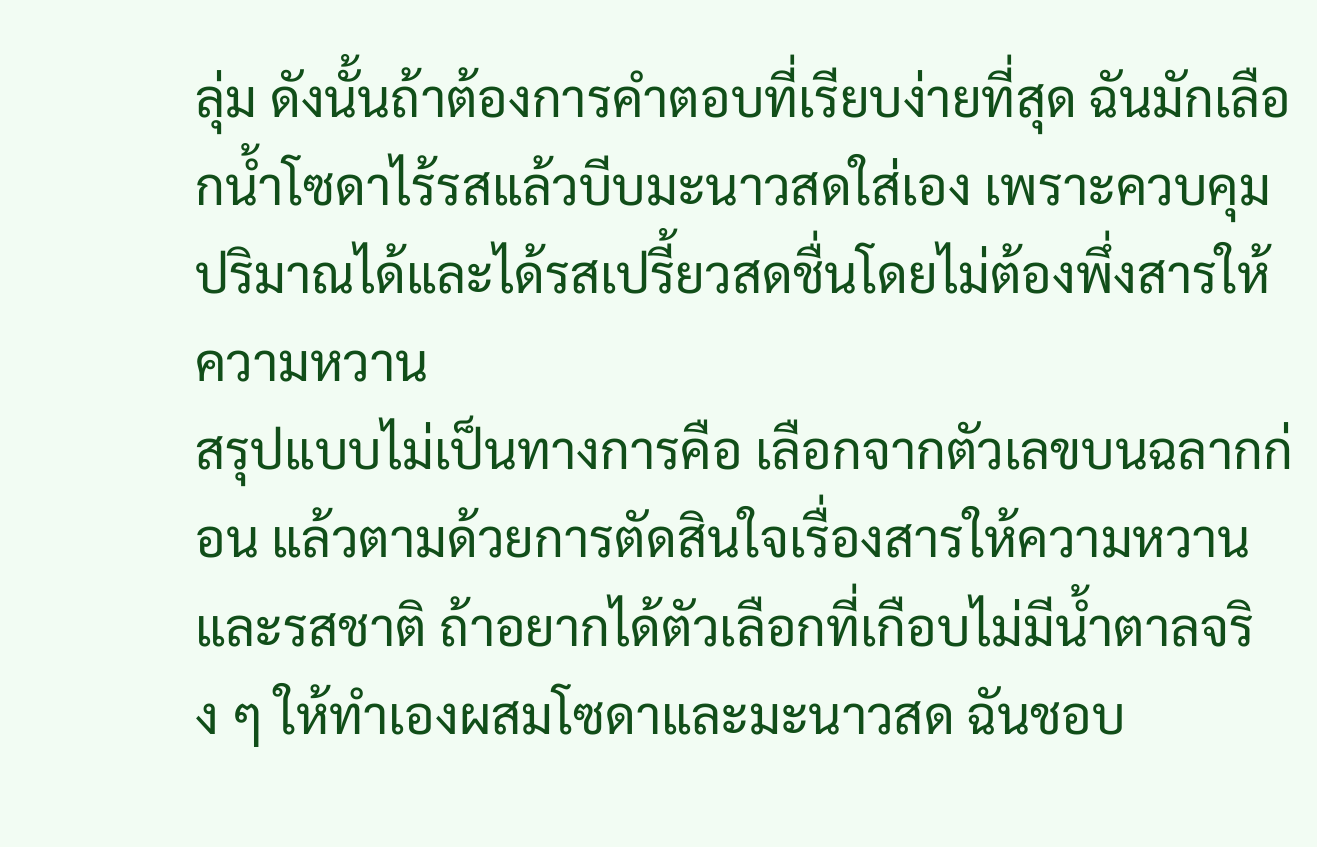ลุ่ม ดังนั้นถ้าต้องการคำตอบที่เรียบง่ายที่สุด ฉันมักเลือกน้ำโซดาไร้รสแล้วบีบมะนาวสดใส่เอง เพราะควบคุมปริมาณได้และได้รสเปรี้ยวสดชื่นโดยไม่ต้องพึ่งสารให้ความหวาน
สรุปแบบไม่เป็นทางการคือ เลือกจากตัวเลขบนฉลากก่อน แล้วตามด้วยการตัดสินใจเรื่องสารให้ความหวานและรสชาติ ถ้าอยากได้ตัวเลือกที่เกือบไม่มีน้ำตาลจริง ๆ ให้ทำเองผสมโซดาและมะนาวสด ฉันชอบ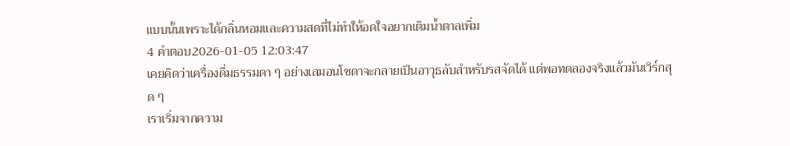แบบนั้นเพราะได้กลิ่นหอมและความสดที่ไม่ทำให้อดใจอยากเติมน้ำตาลเพิ่ม
4 คำตอบ2026-01-05 12:03:47
เคยคิดว่าเครื่องดื่มธรรมดา ๆ อย่างเลมอนโซดาจะกลายเป็นอาวุธลับสำหรับรสจัดได้ แต่พอทดลองจริงแล้วมันเวิร์กสุด ๆ
เราเริ่มจากความ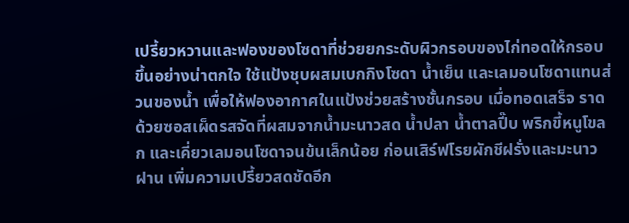เปรี้ยวหวานและฟองของโซดาที่ช่วยยกระดับผิวกรอบของไก่ทอดให้กรอบขึ้นอย่างน่าตกใจ ใช้แป้งชุบผสมเบกกิงโซดา น้ำเย็น และเลมอนโซดาแทนส่วนของน้ำ เพื่อให้ฟองอากาศในแป้งช่วยสร้างชั้นกรอบ เมื่อทอดเสร็จ ราดด้วยซอสเผ็ดรสจัดที่ผสมจากน้ำมะนาวสด น้ำปลา น้ำตาลปี๊บ พริกขี้หนูโขลก และเคี่ยวเลมอนโซดาจนข้นเล็กน้อย ก่อนเสิร์ฟโรยผักชีฝรั่งและมะนาวฝาน เพิ่มความเปรี้ยวสดชัดอีก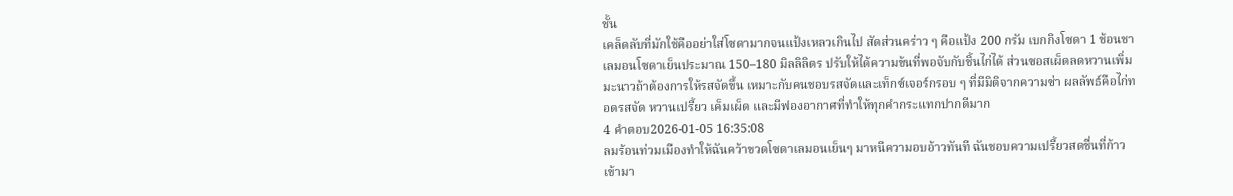ชั้น
เคล็ดลับที่มักใช้คืออย่าใส่โซดามากจนแป้งเหลวเกินไป สัดส่วนคร่าว ๆ คือแป้ง 200 กรัม เบกกิงโซดา 1 ช้อนชา เลมอนโซดาเย็นประมาณ 150–180 มิลลิลิตร ปรับให้ได้ความข้นที่พอจับกับชิ้นไก่ได้ ส่วนซอสเผ็ดลดหวานเพิ่มมะนาวถ้าต้องการให้รสจัดขึ้น เหมาะกับคนชอบรสจัดและเท็กซ์เจอร์กรอบ ๆ ที่มีมิติจากความซ่า ผลลัพธ์คือไก่ทอดรสจัด หวานเปรี้ยว เค็มเผ็ด และมีฟองอากาศที่ทำให้ทุกคำกระแทกปากดีมาก
4 คำตอบ2026-01-05 16:35:08
ลมร้อนท่วมเมืองทำให้ฉันคว้าขวดโซดาเลมอนเย็นๆ มาหนีความอบอ้าวทันที ฉันชอบความเปรี้ยวสดชื่นที่ก้าวเข้ามา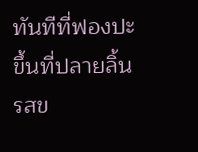ทันทีที่ฟองปะขึ้นที่ปลายลิ้น รสข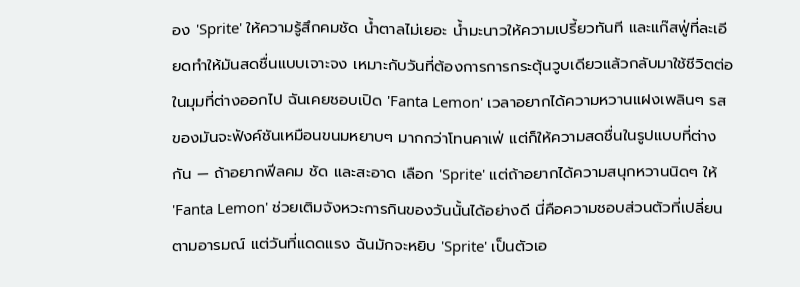อง 'Sprite' ให้ความรู้สึกคมชัด น้ำตาลไม่เยอะ น้ำมะนาวให้ความเปรี้ยวทันที และแก๊สฟู่ที่ละเอียดทำให้มันสดชื่นแบบเจาะจง เหมาะกับวันที่ต้องการการกระตุ้นวูบเดียวแล้วกลับมาใช้ชีวิตต่อ
ในมุมที่ต่างออกไป ฉันเคยชอบเปิด 'Fanta Lemon' เวลาอยากได้ความหวานแฝงเพลินๆ รสของมันจะฟังค์ชันเหมือนขนมหยาบๆ มากกว่าโทนคาเฟ่ แต่ก็ให้ความสดชื่นในรูปแบบที่ต่างกัน — ถ้าอยากฟีลคม ชัด และสะอาด เลือก 'Sprite' แต่ถ้าอยากได้ความสนุกหวานนิดๆ ให้ 'Fanta Lemon' ช่วยเติมจังหวะการกินของวันนั้นได้อย่างดี นี่คือความชอบส่วนตัวที่เปลี่ยนตามอารมณ์ แต่วันที่แดดแรง ฉันมักจะหยิบ 'Sprite' เป็นตัวเอ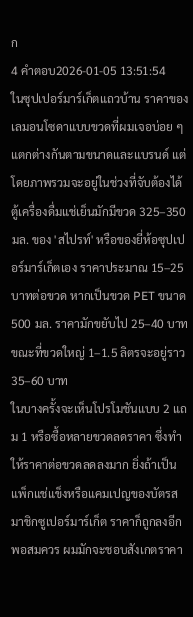ก
4 คำตอบ2026-01-05 13:51:54
ในซุปเปอร์มาร์เก็ตแถวบ้าน ราคาของเลมอนโซดาแบบขวดที่ผมเจอบ่อย ๆ แตกต่างกันตามขนาดและแบรนด์ แต่โดยภาพรวมจะอยู่ในช่วงที่จับต้องได้ ตู้เครื่องดื่มแช่เย็นมักมีขวด 325–350 มล. ของ 'สไปรท์' หรือของยี่ห้อซุปเปอร์มาร์เก็ตเอง ราคาประมาณ 15–25 บาทต่อขวด หากเป็นขวด PET ขนาด 500 มล. ราคามักขยับไป 25–40 บาท ขณะที่ขวดใหญ่ 1–1.5 ลิตรจะอยู่ราว 35–60 บาท
ในบางครั้งจะเห็นโปรโมชันแบบ 2 แถม 1 หรือซื้อหลายขวดลดราคา ซึ่งทำให้ราคาต่อขวดลดลงมาก ยิ่งถ้าเป็นแพ็กแช่แข็งหรือแคมเปญของบัตรสมาชิกซูเปอร์มาร์เก็ต ราคาก็ถูกลงอีกพอสมควร ผมมักจะชอบสังเกตราคา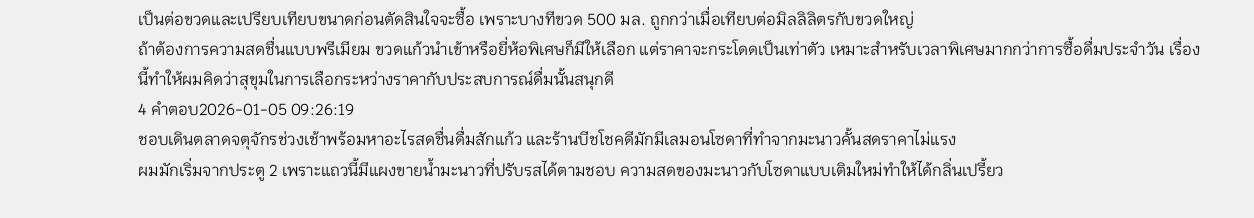เป็นต่อขวดและเปรียบเทียบขนาดก่อนตัดสินใจจะซื้อ เพราะบางทีขวด 500 มล. ถูกกว่าเมื่อเทียบต่อมิลลิลิตรกับขวดใหญ่
ถ้าต้องการความสดชื่นแบบพรีเมียม ขวดแก้วนำเข้าหรือยี่ห้อพิเศษก็มีให้เลือก แต่ราคาจะกระโดดเป็นเท่าตัว เหมาะสำหรับเวลาพิเศษมากกว่าการซื้อดื่มประจำวัน เรื่องนี้ทำให้ผมคิดว่าสุขุมในการเลือกระหว่างราคากับประสบการณ์ดื่มนั้นสนุกดี
4 คำตอบ2026-01-05 09:26:19
ชอบเดินตลาดจตุจักรช่วงเช้าพร้อมหาอะไรสดชื่นดื่มสักแก้ว และร้านบีชโชคดีมักมีเลมอนโซดาที่ทำจากมะนาวคั้นสดราคาไม่แรง
ผมมักเริ่มจากประตู 2 เพราะแถวนี้มีแผงขายน้ำมะนาวที่ปรับรสได้ตามชอบ ความสดของมะนาวกับโซดาแบบเติมใหม่ทำให้ได้กลิ่นเปรี้ยว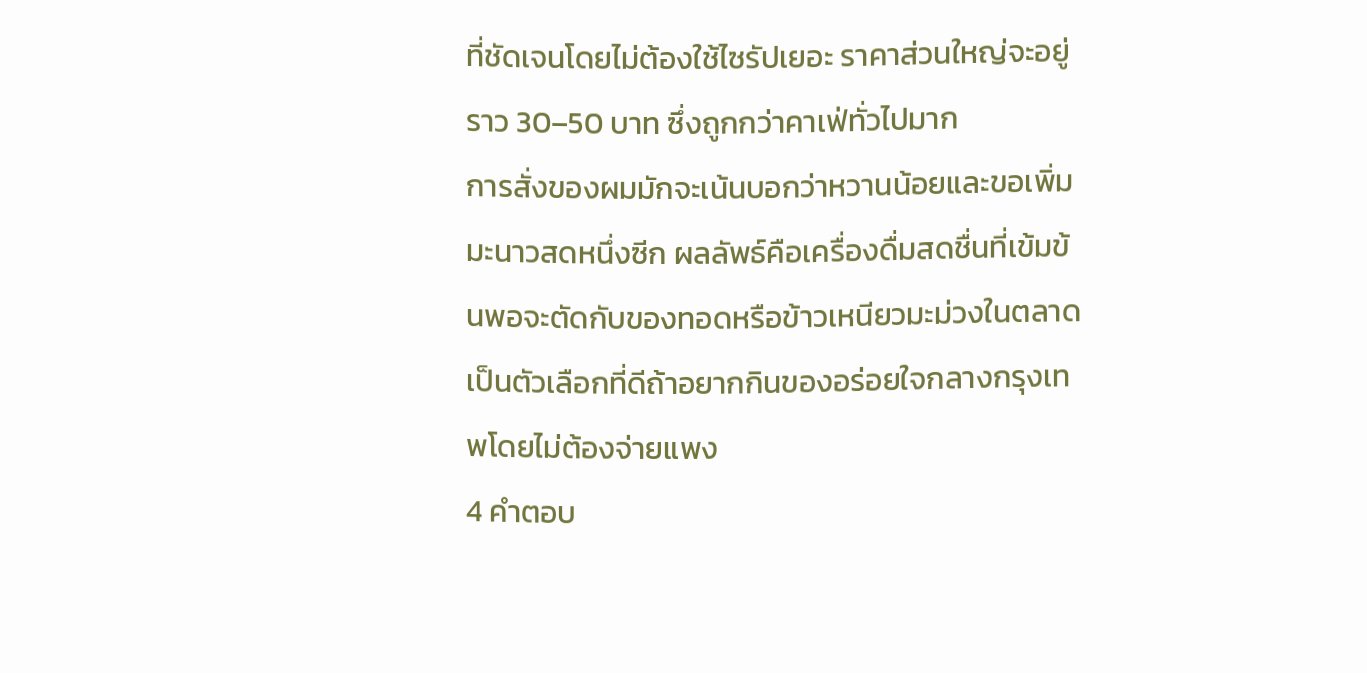ที่ชัดเจนโดยไม่ต้องใช้ไซรัปเยอะ ราคาส่วนใหญ่จะอยู่ราว 30–50 บาท ซึ่งถูกกว่าคาเฟ่ทั่วไปมาก
การสั่งของผมมักจะเน้นบอกว่าหวานน้อยและขอเพิ่มมะนาวสดหนึ่งซีก ผลลัพธ์คือเครื่องดื่มสดชื่นที่เข้มข้นพอจะตัดกับของทอดหรือข้าวเหนียวมะม่วงในตลาด เป็นตัวเลือกที่ดีถ้าอยากกินของอร่อยใจกลางกรุงเทพโดยไม่ต้องจ่ายแพง
4 คำตอบ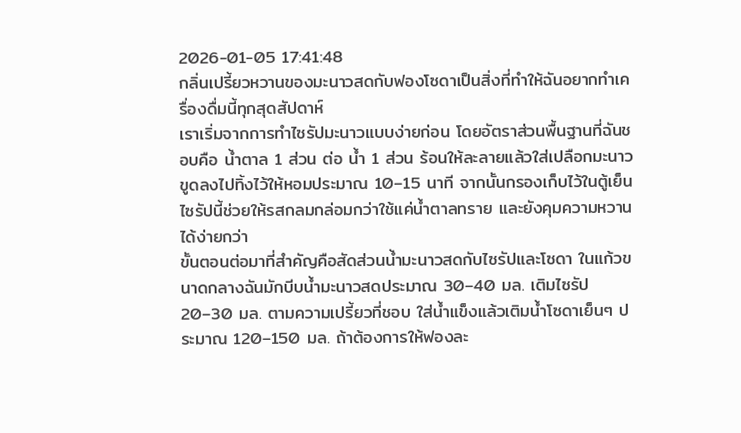2026-01-05 17:41:48
กลิ่นเปรี้ยวหวานของมะนาวสดกับฟองโซดาเป็นสิ่งที่ทำให้ฉันอยากทำเครื่องดื่มนี้ทุกสุดสัปดาห์
เราเริ่มจากการทำไซรัปมะนาวแบบง่ายก่อน โดยอัตราส่วนพื้นฐานที่ฉันชอบคือ น้ำตาล 1 ส่วน ต่อ น้ำ 1 ส่วน ร้อนให้ละลายแล้วใส่เปลือกมะนาวขูดลงไปทิ้งไว้ให้หอมประมาณ 10–15 นาที จากนั้นกรองเก็บไว้ในตู้เย็น ไซรัปนี้ช่วยให้รสกลมกล่อมกว่าใช้แค่น้ำตาลทราย และยังคุมความหวานได้ง่ายกว่า
ขั้นตอนต่อมาที่สำคัญคือสัดส่วนน้ำมะนาวสดกับไซรัปและโซดา ในแก้วขนาดกลางฉันมักบีบน้ำมะนาวสดประมาณ 30–40 มล. เติมไซรัป 20–30 มล. ตามความเปรี้ยวที่ชอบ ใส่น้ำแข็งแล้วเติมน้ำโซดาเย็นๆ ประมาณ 120–150 มล. ถ้าต้องการให้ฟองละ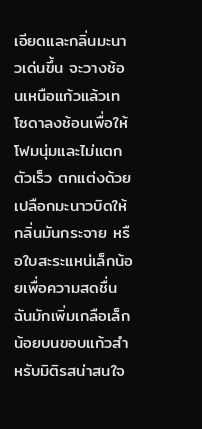เอียดและกลิ่นมะนาวเด่นขึ้น จะวางช้อนเหนือแก้วแล้วเทโซดาลงช้อนเพื่อให้โฟมนุ่มและไม่แตกตัวเร็ว ตกแต่งด้วยเปลือกมะนาวบิดให้กลิ่นมันกระจาย หรือใบสะระแหน่เล็กน้อยเพื่อความสดชื่น ฉันมักเพิ่มเกลือเล็กน้อยบนขอบแก้วสำหรับมิติรสน่าสนใจ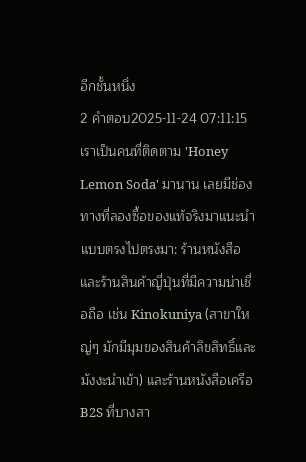อีกชั้นหนึ่ง
2 คำตอบ2025-11-24 07:11:15
เราเป็นคนที่ติดตาม 'Honey Lemon Soda' มานาน เลยมีช่องทางที่ลองซื้อของแท้จริงมาแนะนำแบบตรงไปตรงมา: ร้านหนังสือและร้านสินค้าญี่ปุ่นที่มีความน่าเชื่อถือ เช่น Kinokuniya (สาขาใหญ่ๆ มักมีมุมของสินค้าลิขสิทธิ์และมังงะนำเข้า) และร้านหนังสือเครือ B2S ที่บางสา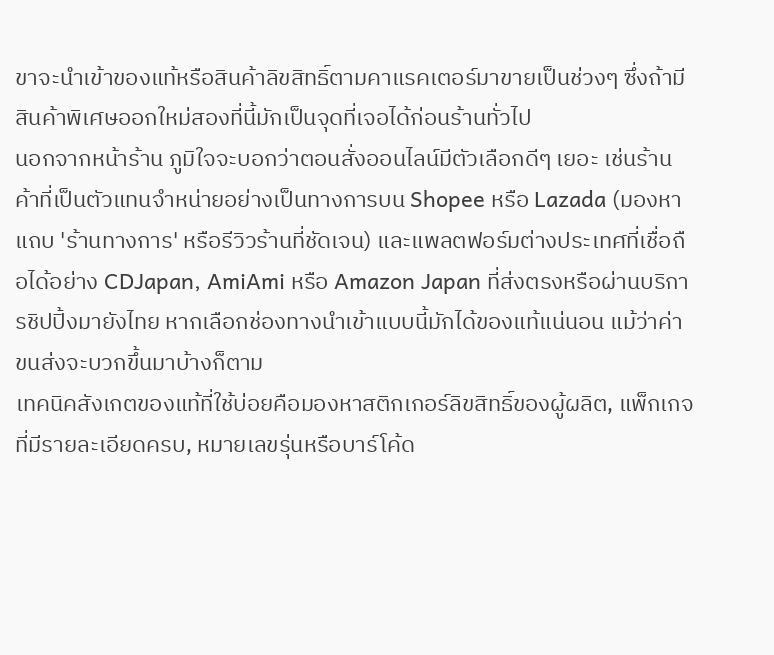ขาจะนำเข้าของแท้หรือสินค้าลิขสิทธิ์ตามคาแรคเตอร์มาขายเป็นช่วงๆ ซึ่งถ้ามีสินค้าพิเศษออกใหม่สองที่นี้มักเป็นจุดที่เจอได้ก่อนร้านทั่วไป
นอกจากหน้าร้าน ภูมิใจจะบอกว่าตอนสั่งออนไลน์มีตัวเลือกดีๆ เยอะ เช่นร้านค้าที่เป็นตัวแทนจำหน่ายอย่างเป็นทางการบน Shopee หรือ Lazada (มองหาแถบ 'ร้านทางการ' หรือรีวิวร้านที่ชัดเจน) และแพลตฟอร์มต่างประเทศที่เชื่อถือได้อย่าง CDJapan, AmiAmi หรือ Amazon Japan ที่ส่งตรงหรือผ่านบริการชิปปิ้งมายังไทย หากเลือกช่องทางนำเข้าแบบนี้มักได้ของแท้แน่นอน แม้ว่าค่าขนส่งจะบวกขึ้นมาบ้างก็ตาม
เทคนิคสังเกตของแท้ที่ใช้บ่อยคือมองหาสติกเกอร์ลิขสิทธิ์ของผู้ผลิต, แพ็กเกจที่มีรายละเอียดครบ, หมายเลขรุ่นหรือบาร์โค้ด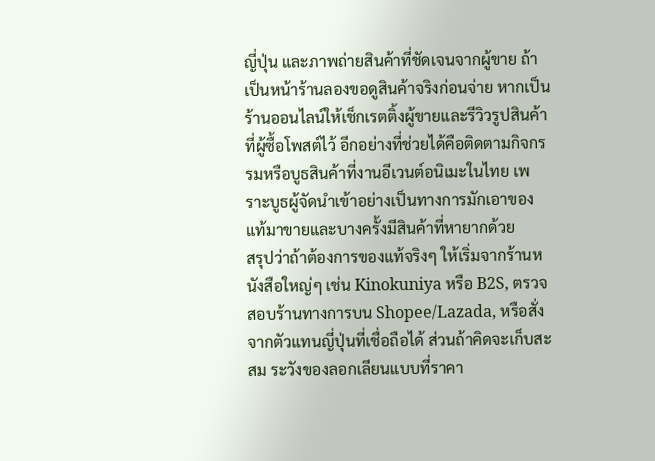ญี่ปุ่น และภาพถ่ายสินค้าที่ชัดเจนจากผู้ขาย ถ้าเป็นหน้าร้านลองขอดูสินค้าจริงก่อนจ่าย หากเป็นร้านออนไลน์ให้เช็กเรตติ้งผู้ขายและรีวิวรูปสินค้าที่ผู้ซื้อโพสต์ไว้ อีกอย่างที่ช่วยได้คือติดตามกิจกรรมหรือบูธสินค้าที่งานอีเวนต์อนิเมะในไทย เพราะบูธผู้จัดนำเข้าอย่างเป็นทางการมักเอาของแท้มาขายและบางครั้งมีสินค้าที่หายากด้วย
สรุปว่าถ้าต้องการของแท้จริงๆ ให้เริ่มจากร้านหนังสือใหญ่ๆ เช่น Kinokuniya หรือ B2S, ตรวจสอบร้านทางการบน Shopee/Lazada, หรือสั่งจากตัวแทนญี่ปุ่นที่เชื่อถือได้ ส่วนถ้าคิดจะเก็บสะสม ระวังของลอกเลียนแบบที่ราคา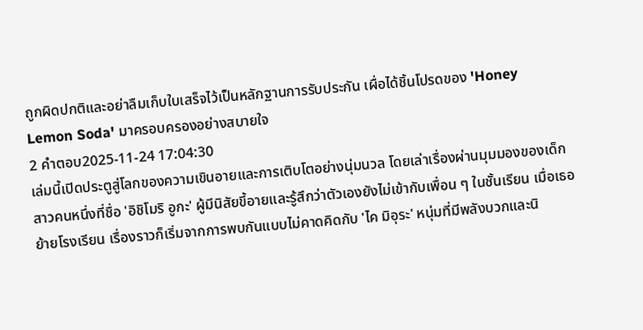ถูกผิดปกติและอย่าลืมเก็บใบเสร็จไว้เป็นหลักฐานการรับประกัน เผื่อได้ชิ้นโปรดของ 'Honey Lemon Soda' มาครอบครองอย่างสบายใจ
2 คำตอบ2025-11-24 17:04:30
เล่มนี้เปิดประตูสู่โลกของความเขินอายและการเติบโตอย่างนุ่มนวล โดยเล่าเรื่องผ่านมุมมองของเด็กสาวคนหนึ่งที่ชื่อ 'อิชิโมริ อูกะ' ผู้มีนิสัยขี้อายและรู้สึกว่าตัวเองยังไม่เข้ากับเพื่อน ๆ ในชั้นเรียน เมื่อเธอย้ายโรงเรียน เรื่องราวก็เริ่มจากการพบกันแบบไม่คาดคิดกับ 'ไค มิอุระ' หนุ่มที่มีพลังบวกและนิ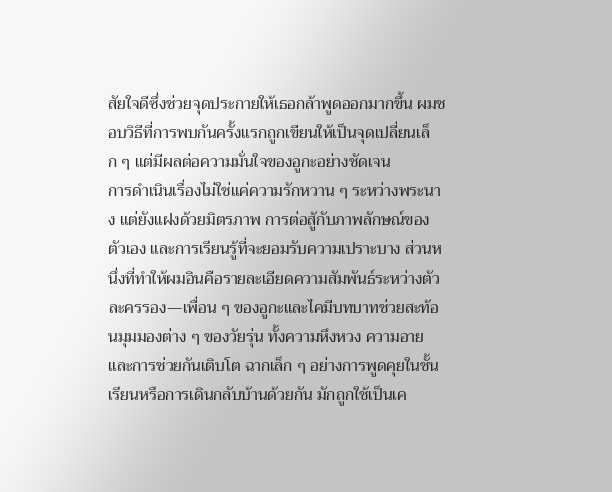สัยใจดีซึ่งช่วยจุดประกายให้เธอกล้าพูดออกมากขึ้น ผมชอบวิธีที่การพบกันครั้งแรกถูกเขียนให้เป็นจุดเปลี่ยนเล็ก ๆ แต่มีผลต่อความมั่นใจของอูกะอย่างชัดเจน
การดำเนินเรื่องไม่ใช่แค่ความรักหวาน ๆ ระหว่างพระนาง แต่ยังแฝงด้วยมิตรภาพ การต่อสู้กับภาพลักษณ์ของตัวเอง และการเรียนรู้ที่จะยอมรับความเปราะบาง ส่วนหนึ่งที่ทำให้ผมอินคือรายละเอียดความสัมพันธ์ระหว่างตัวละครรอง—เพื่อน ๆ ของอูกะและไคมีบทบาทช่วยสะท้อนมุมมองต่าง ๆ ของวัยรุ่น ทั้งความหึงหวง ความอาย และการช่วยกันเติบโต ฉากเล็ก ๆ อย่างการพูดคุยในชั้นเรียนหรือการเดินกลับบ้านด้วยกัน มักถูกใช้เป็นเค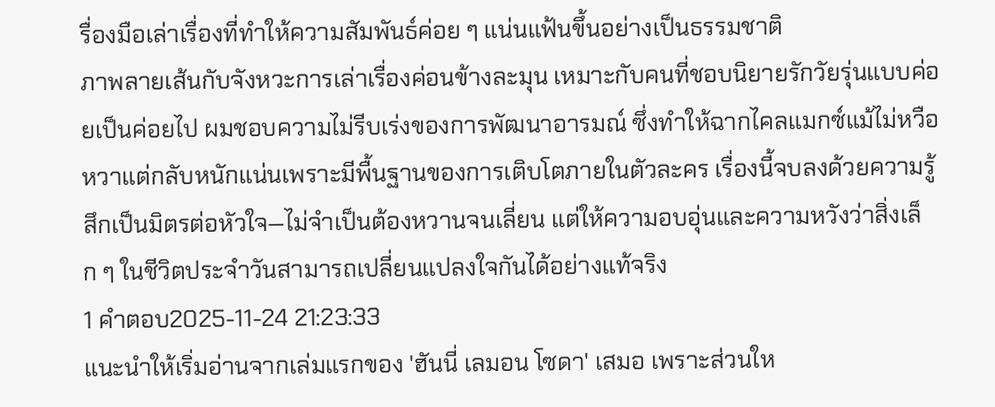รื่องมือเล่าเรื่องที่ทำให้ความสัมพันธ์ค่อย ๆ แน่นแฟ้นขึ้นอย่างเป็นธรรมชาติ
ภาพลายเส้นกับจังหวะการเล่าเรื่องค่อนข้างละมุน เหมาะกับคนที่ชอบนิยายรักวัยรุ่นแบบค่อยเป็นค่อยไป ผมชอบความไม่รีบเร่งของการพัฒนาอารมณ์ ซึ่งทำให้ฉากไคลแมกซ์แม้ไม่หวือหวาแต่กลับหนักแน่นเพราะมีพื้นฐานของการเติบโตภายในตัวละคร เรื่องนี้จบลงด้วยความรู้สึกเป็นมิตรต่อหัวใจ—ไม่จำเป็นต้องหวานจนเลี่ยน แต่ให้ความอบอุ่นและความหวังว่าสิ่งเล็ก ๆ ในชีวิตประจำวันสามารถเปลี่ยนแปลงใจกันได้อย่างแท้จริง
1 คำตอบ2025-11-24 21:23:33
แนะนำให้เริ่มอ่านจากเล่มแรกของ 'ฮันนี่ เลมอน โซดา' เสมอ เพราะส่วนให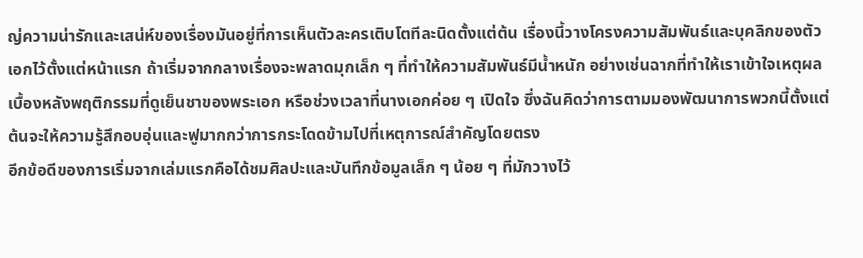ญ่ความน่ารักและเสน่ห์ของเรื่องมันอยู่ที่การเห็นตัวละครเติบโตทีละนิดตั้งแต่ต้น เรื่องนี้วางโครงความสัมพันธ์และบุคลิกของตัวเอกไว้ตั้งแต่หน้าแรก ถ้าเริ่มจากกลางเรื่องจะพลาดมุกเล็ก ๆ ที่ทำให้ความสัมพันธ์มีน้ำหนัก อย่างเช่นฉากที่ทำให้เราเข้าใจเหตุผลเบื้องหลังพฤติกรรมที่ดูเย็นชาของพระเอก หรือช่วงเวลาที่นางเอกค่อย ๆ เปิดใจ ซึ่งฉันคิดว่าการตามมองพัฒนาการพวกนี้ตั้งแต่ต้นจะให้ความรู้สึกอบอุ่นและฟูมากกว่าการกระโดดข้ามไปที่เหตุการณ์สำคัญโดยตรง
อีกข้อดีของการเริ่มจากเล่มแรกคือได้ชมศิลปะและบันทึกข้อมูลเล็ก ๆ น้อย ๆ ที่มักวางไว้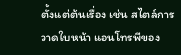ตั้งแต่ต้นเรื่อง เช่น สไตล์การวาดใบหน้า แอนโทรพีของ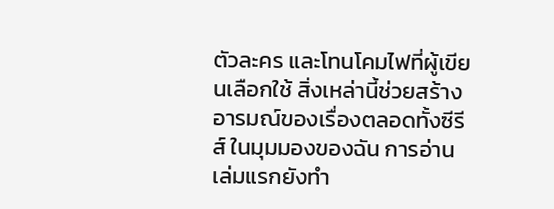ตัวละคร และโทนโคมไฟที่ผู้เขียนเลือกใช้ สิ่งเหล่านี้ช่วยสร้างอารมณ์ของเรื่องตลอดทั้งซีรีส์ ในมุมมองของฉัน การอ่านเล่มแรกยังทำ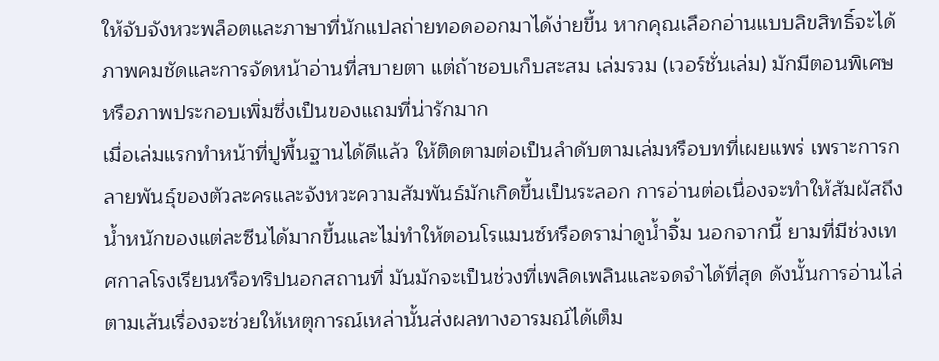ให้จับจังหวะพล็อตและภาษาที่นักแปลถ่ายทอดออกมาได้ง่ายขึ้น หากคุณเลือกอ่านแบบลิขสิทธิ์จะได้ภาพคมชัดและการจัดหน้าอ่านที่สบายตา แต่ถ้าชอบเก็บสะสม เล่มรวม (เวอร์ชั่นเล่ม) มักมีตอนพิเศษหรือภาพประกอบเพิ่มซึ่งเป็นของแถมที่น่ารักมาก
เมื่อเล่มแรกทำหน้าที่ปูพื้นฐานได้ดีแล้ว ให้ติดตามต่อเป็นลำดับตามเล่มหรือบทที่เผยแพร่ เพราะการกลายพันธุ์ของตัวละครและจังหวะความสัมพันธ์มักเกิดขึ้นเป็นระลอก การอ่านต่อเนื่องจะทำให้สัมผัสถึงน้ำหนักของแต่ละซีนได้มากขึ้นและไม่ทำให้ตอนโรแมนซ์หรือดราม่าดูน้ำจิ้ม นอกจากนี้ ยามที่มีช่วงเทศกาลโรงเรียนหรือทริปนอกสถานที่ มันมักจะเป็นช่วงที่เพลิดเพลินและจดจำได้ที่สุด ดังนั้นการอ่านไล่ตามเส้นเรื่องจะช่วยให้เหตุการณ์เหล่านั้นส่งผลทางอารมณ์ได้เต็ม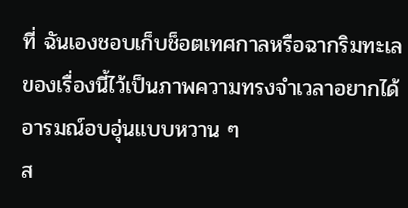ที่ ฉันเองชอบเก็บช็อตเทศกาลหรือฉากริมทะเลของเรื่องนี้ไว้เป็นภาพความทรงจำเวลาอยากได้อารมณ์อบอุ่นแบบหวาน ๆ
ส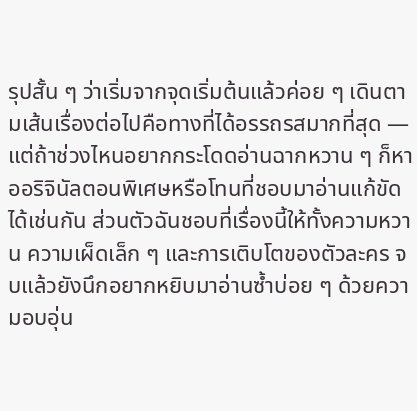รุปสั้น ๆ ว่าเริ่มจากจุดเริ่มต้นแล้วค่อย ๆ เดินตามเส้นเรื่องต่อไปคือทางที่ได้อรรถรสมากที่สุด — แต่ถ้าช่วงไหนอยากกระโดดอ่านฉากหวาน ๆ ก็หาออริจินัลตอนพิเศษหรือโทนที่ชอบมาอ่านแก้ขัดได้เช่นกัน ส่วนตัวฉันชอบที่เรื่องนี้ให้ทั้งความหวาน ความเผ็ดเล็ก ๆ และการเติบโตของตัวละคร จบแล้วยังนึกอยากหยิบมาอ่านซ้ำบ่อย ๆ ด้วยความอบอุ่น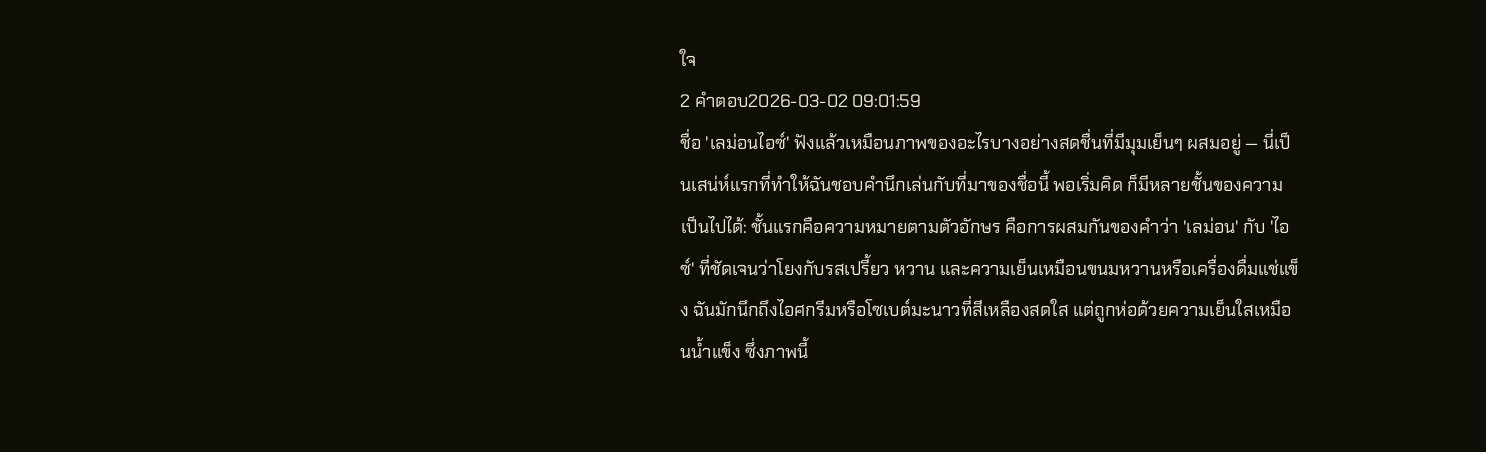ใจ
2 คำตอบ2026-03-02 09:01:59
ชื่อ 'เลม่อนไอซ์' ฟังแล้วเหมือนภาพของอะไรบางอย่างสดชื่นที่มีมุมเย็นๆ ผสมอยู่ — นี่เป็นเสน่ห์แรกที่ทำให้ฉันชอบคำนึกเล่นกับที่มาของชื่อนี้ พอเริ่มคิด ก็มีหลายชั้นของความเป็นไปได้: ชั้นแรกคือความหมายตามตัวอักษร คือการผสมกันของคำว่า 'เลม่อน' กับ 'ไอซ์' ที่ชัดเจนว่าโยงกับรสเปรี้ยว หวาน และความเย็นเหมือนขนมหวานหรือเครื่องดื่มแช่แข็ง ฉันมักนึกถึงไอศกรีมหรือโซเบต์มะนาวที่สีเหลืองสดใส แต่ถูกห่อด้วยความเย็นใสเหมือนน้ำแข็ง ซึ่งภาพนี้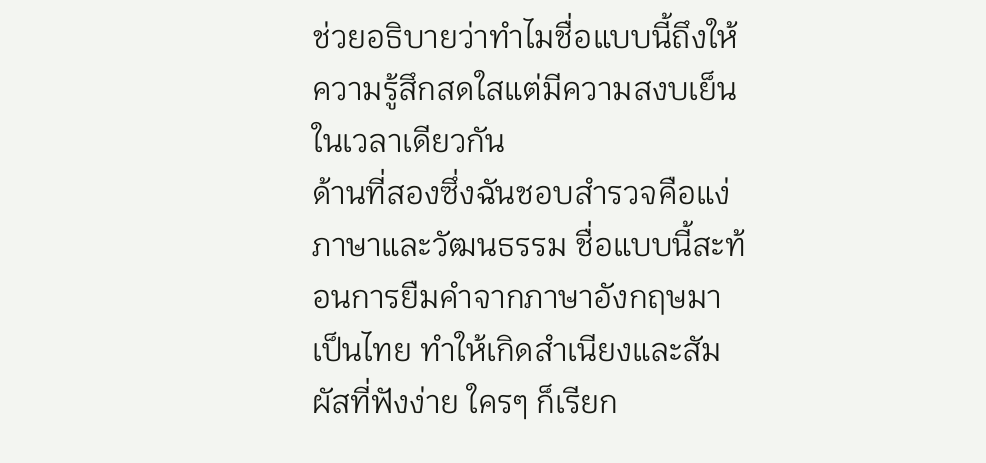ช่วยอธิบายว่าทำไมชื่อแบบนี้ถึงให้ความรู้สึกสดใสแต่มีความสงบเย็นในเวลาเดียวกัน
ด้านที่สองซึ่งฉันชอบสำรวจคือแง่ภาษาและวัฒนธรรม ชื่อแบบนี้สะท้อนการยืมคำจากภาษาอังกฤษมาเป็นไทย ทำให้เกิดสำเนียงและสัมผัสที่ฟังง่าย ใครๆ ก็เรียก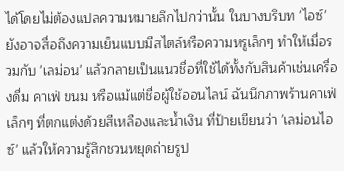ได้โดยไม่ต้องแปลความหมายลึกไปกว่านั้น ในบางบริบท 'ไอซ์' ยังอาจสื่อถึงความเย็นแบบมีสไตล์หรือความหรูเล็กๆ ทำให้เมื่อรวมกับ 'เลม่อน' แล้วกลายเป็นแนวชื่อที่ใช้ได้ทั้งกับสินค้าเช่นเครื่องดื่ม คาเฟ่ ขนม หรือแม้แต่ชื่อผู้ใช้ออนไลน์ ฉันนึกภาพร้านคาเฟ่เล็กๆ ที่ตกแต่งด้วยสีเหลืองและน้ำเงิน ที่ป้ายเขียนว่า 'เลม่อนไอซ์' แล้วให้ความรู้สึกชวนหยุดถ่ายรูป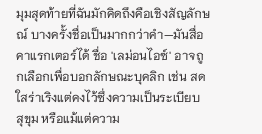มุมสุดท้ายที่ฉันมักคิดถึงคือเชิงสัญลักษณ์ บางครั้งชื่อเป็นมากกว่าคำ—มันสื่อคาแรกเตอร์ได้ ชื่อ 'เลม่อนไอซ์' อาจถูกเลือกเพื่อบอกลักษณะบุคลิก เช่น สดใสร่าเริงแต่คงไว้ซึ่งความเป็นระเบียบ สุขุม หรือแม้แต่ความ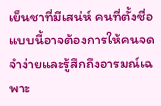เย็นชาที่มีเสน่ห์ คนที่ตั้งชื่อแบบนี้อาจต้องการให้คนจดจำง่ายและรู้สึกถึงอารมณ์เฉพาะ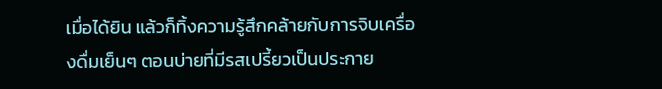เมื่อได้ยิน แล้วก็ทิ้งความรู้สึกคล้ายกับการจิบเครื่องดื่มเย็นๆ ตอนบ่ายที่มีรสเปรี้ยวเป็นประกาย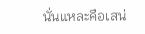นั่นแหละคือเสน่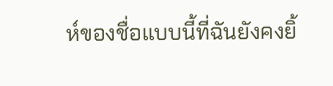ห์ของชื่อแบบนี้ที่ฉันยังคงยิ้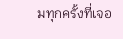มทุกครั้งที่เจอ